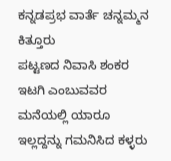ಕನ್ನಡಪ್ರಭ ವಾರ್ತೆ ಚನ್ನಮ್ಮನ ಕಿತ್ತೂರು
ಪಟ್ಟಣದ ನಿವಾಸಿ ಶಂಕರ ಇಟಗಿ ಎಂಬುವವರ ಮನೆಯಲ್ಲಿ ಯಾರೂ ಇಲ್ಲದ್ದನ್ನು ಗಮನಿಸಿದ ಕಳ್ಳರು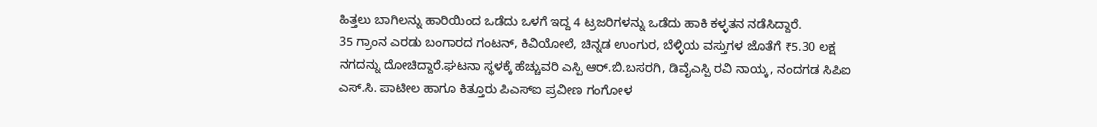ಹಿತ್ತಲು ಬಾಗಿಲನ್ನು ಹಾರಿಯಿಂದ ಒಡೆದು ಒಳಗೆ ಇದ್ದ 4 ಟ್ರಜರಿಗಳನ್ನು ಒಡೆದು ಹಾಕಿ ಕಳ್ಳತನ ನಡೆಸಿದ್ದಾರೆ.
35 ಗ್ರಾಂನ ಎರಡು ಬಂಗಾರದ ಗಂಟನ್, ಕಿವಿಯೋಲೆ, ಚಿನ್ನಡ ಉಂಗುರ, ಬೆಳ್ಳಿಯ ವಸ್ತುಗಳ ಜೊತೆಗೆ ₹5.30 ಲಕ್ಷ ನಗದನ್ನು ದೋಚಿದ್ದಾರೆ.ಘಟನಾ ಸ್ಥಳಕ್ಕೆ ಹೆಚ್ಚುವರಿ ಎಸ್ಪಿ ಆರ್.ಬಿ.ಬಸರಗಿ, ಡಿವೈಎಸ್ಪಿ ರವಿ ನಾಯ್ಕ, ನಂದಗಡ ಸಿಪಿಐ ಎಸ್.ಸಿ. ಪಾಟೀಲ ಹಾಗೂ ಕಿತ್ತೂರು ಪಿಎಸ್ಐ ಪ್ರವೀಣ ಗಂಗೋಳ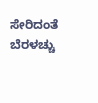ಸೇರಿದಂತೆ ಬೆರಳಚ್ಚು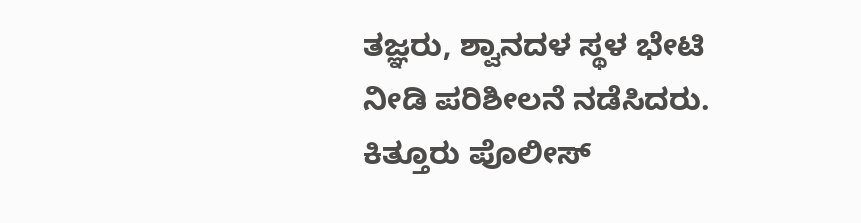ತಜ್ಞರು, ಶ್ವಾನದಳ ಸ್ಥಳ ಭೇಟಿ ನೀಡಿ ಪರಿಶೀಲನೆ ನಡೆಸಿದರು. ಕಿತ್ತೂರು ಪೊಲೀಸ್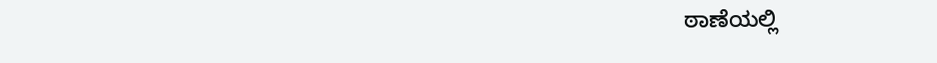ಠಾಣೆಯಲ್ಲಿ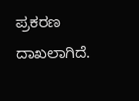ಪ್ರಕರಣ ದಾಖಲಾಗಿದೆ.